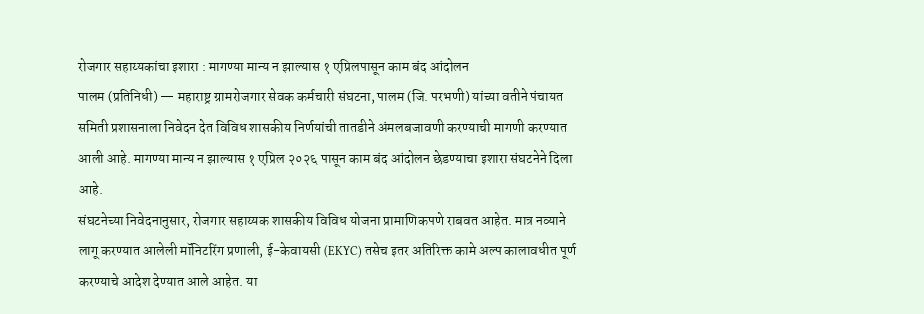रोजगार सहाय्यकांचा इशारा : मागण्या मान्य न झाल्यास १ एप्रिलपासून काम बंद आंदोलन
पालम (प्रतिनिधी) — महाराष्ट्र ग्रामरोजगार सेवक कर्मचारी संघटना, पालम (जि. परभणी) यांच्या वतीने पंचायत समिती प्रशासनाला निवेदन देत विविध शासकीय निर्णयांची तातडीने अंमलबजावणी करण्याची मागणी करण्यात आली आहे. मागण्या मान्य न झाल्यास १ एप्रिल २०२६ पासून काम बंद आंदोलन छेडण्याचा इशारा संघटनेने दिला आहे.
संघटनेच्या निवेदनानुसार, रोजगार सहाय्यक शासकीय विविध योजना प्रामाणिकपणे राबवत आहेत. मात्र नव्याने लागू करण्यात आलेली मॉनिटरिंग प्रणाली, ई-केवायसी (EKYC) तसेच इतर अतिरिक्त कामे अल्प कालावधीत पूर्ण करण्याचे आदेश देण्यात आले आहेत. या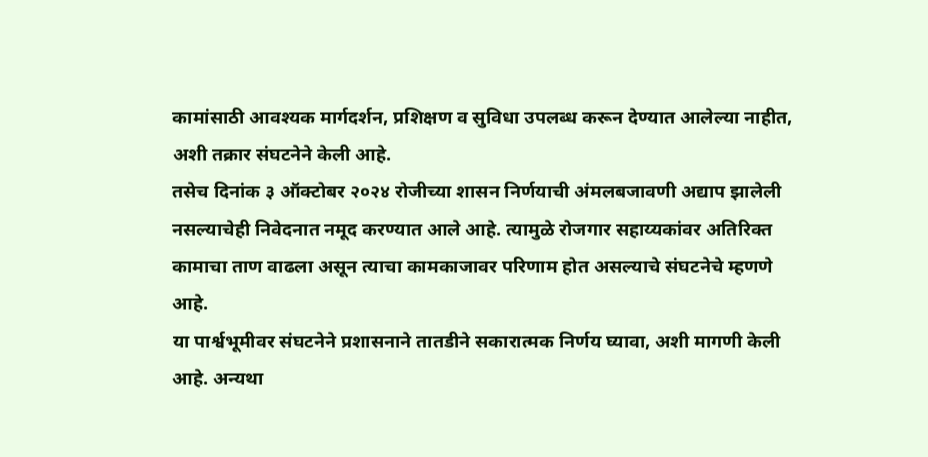कामांसाठी आवश्यक मार्गदर्शन, प्रशिक्षण व सुविधा उपलब्ध करून देण्यात आलेल्या नाहीत, अशी तक्रार संघटनेने केली आहे.
तसेच दिनांक ३ ऑक्टोबर २०२४ रोजीच्या शासन निर्णयाची अंमलबजावणी अद्याप झालेली नसल्याचेही निवेदनात नमूद करण्यात आले आहे. त्यामुळे रोजगार सहाय्यकांवर अतिरिक्त कामाचा ताण वाढला असून त्याचा कामकाजावर परिणाम होत असल्याचे संघटनेचे म्हणणे आहे.
या पार्श्वभूमीवर संघटनेने प्रशासनाने तातडीने सकारात्मक निर्णय घ्यावा, अशी मागणी केली आहे. अन्यथा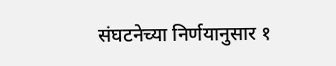संघटनेच्या निर्णयानुसार १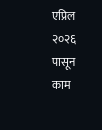एप्रिल २०२६ पासून काम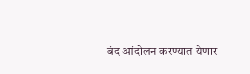बंद आंदोलन करण्यात येणार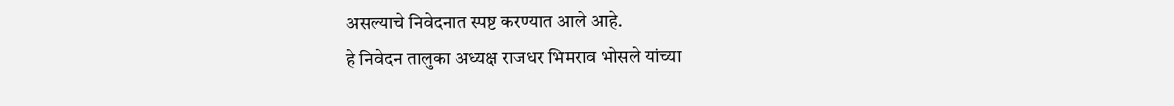असल्याचे निवेदनात स्पष्ट करण्यात आले आहे.
हे निवेदन तालुका अध्यक्ष राजधर भिमराव भोसले यांच्या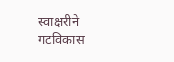स्वाक्षरीने गटविकास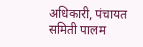अधिकारी, पंचायत समिती पालम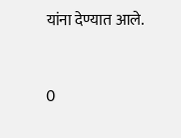यांना देण्यात आले.


0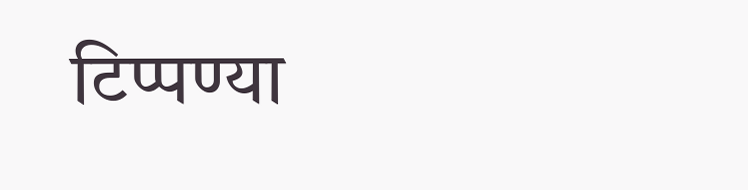टिप्पण्या